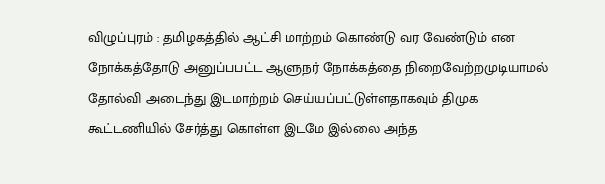விழுப்புரம் : தமிழகத்தில் ஆட்சி மாற்றம் கொண்டு வர வேண்டும் என நோக்கத்தோடு அனுப்பபட்ட ஆளுநர் நோக்கத்தை நிறைவேற்றமுடியாமல் தோல்வி அடைந்து இடமாற்றம் செய்யப்பட்டுள்ளதாகவும் திமுக கூட்டணியில் சேர்த்து கொள்ள இடமே இல்லை அந்த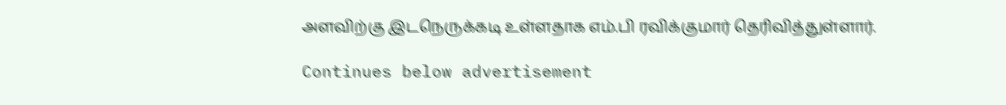அளவிற்கு இடநெருக்கடி உள்ளதாக எம்.பி ரவிக்குமார் தெரிவித்துள்ளார்.

Continues below advertisement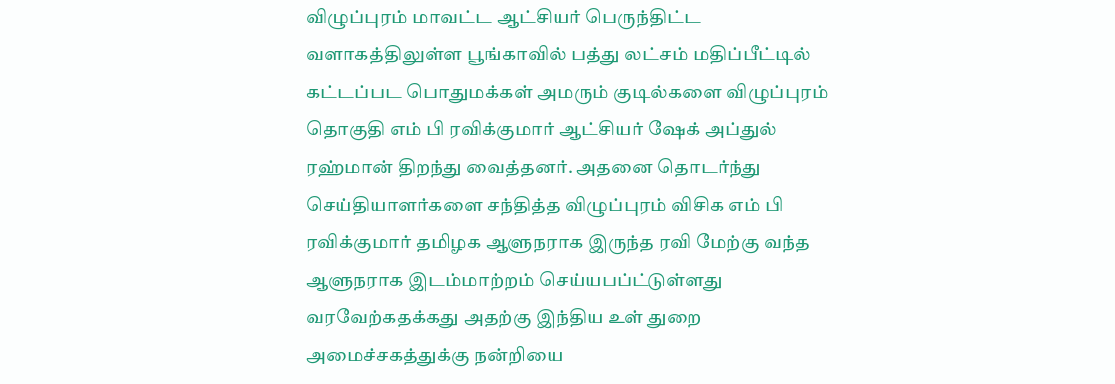விழுப்புரம் மாவட்ட ஆட்சியர் பெருந்திட்ட வளாகத்திலுள்ள பூங்காவில் பத்து லட்சம் மதிப்பீட்டில் கட்டப்பட பொதுமக்கள் அமரும் குடில்களை விழுப்புரம் தொகுதி எம் பி ரவிக்குமார் ஆட்சியர் ஷேக் அப்துல் ரஹ்மான் திறந்து வைத்தனர். அதனை தொடர்ந்து செய்தியாளர்களை சந்தித்த விழுப்புரம் விசிக எம் பி ரவிக்குமார் தமிழக ஆளுநராக இருந்த ரவி மேற்கு வந்த ஆளுநராக இடம்மாற்றம் செய்யபப்ட்டுள்ளது வரவேற்கதக்கது அதற்கு இந்திய உள் துறை அமைச்சகத்துக்கு நன்றியை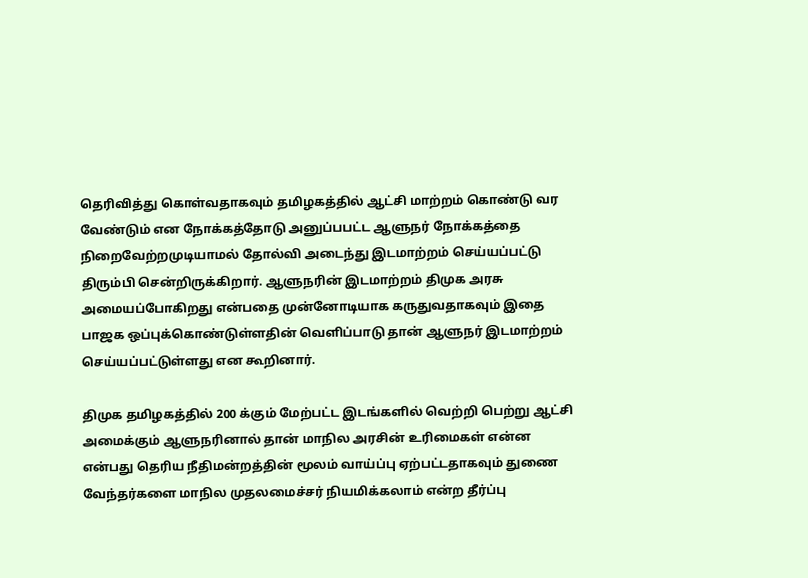தெரிவித்து கொள்வதாகவும் தமிழகத்தில் ஆட்சி மாற்றம் கொண்டு வர வேண்டும் என நோக்கத்தோடு அனுப்பபட்ட ஆளுநர் நோக்கத்தை நிறைவேற்றமுடியாமல் தோல்வி அடைந்து இடமாற்றம் செய்யப்பட்டு திரும்பி சென்றிருக்கிறார். ஆளுநரின் இடமாற்றம் திமுக அரசு அமையப்போகிறது என்பதை முன்னோடியாக கருதுவதாகவும் இதை பாஜக ஒப்புக்கொண்டுள்ளதின் வெளிப்பாடு தான் ஆளுநர் இடமாற்றம் செய்யப்பட்டுள்ளது என கூறினார்.

திமுக தமிழகத்தில் 200 க்கும் மேற்பட்ட இடங்களில் வெற்றி பெற்று ஆட்சி அமைக்கும் ஆளுநரினால் தான் மாநில அரசின் உரிமைகள் என்ன என்பது தெரிய நீதிமன்றத்தின் மூலம் வாய்ப்பு ஏற்பட்டதாகவும் துணை வேந்தர்களை மாநில முதலமைச்சர் நியமிக்கலாம் என்ற தீர்ப்பு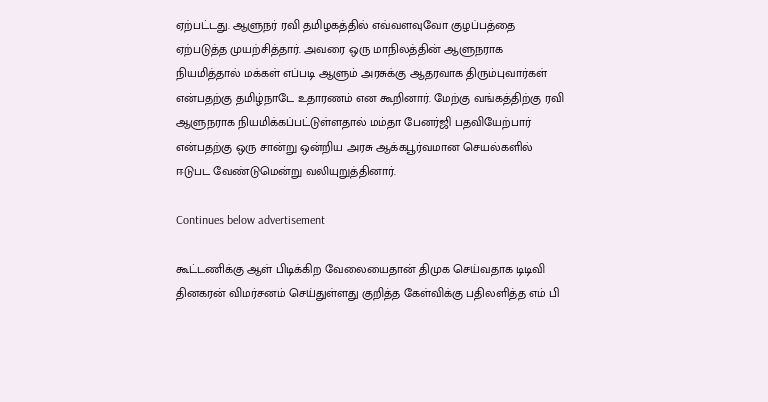ஏற்பட்டது. ஆளுநர் ரவி தமிழகத்தில் எவ்வளவுவோ குழப்பத்தை ஏற்படுத்த முயற்சித்தார். அவரை ஒரு மாநிலத்தின் ஆளுநராக நியமித்தால் மக்கள் எப்படி ஆளும் அரசுக்கு ஆதரவாக திரும்புவார்கள் என்பதற்கு தமிழ்நாடே உதாரணம் என கூறினார். மேற்கு வங்கத்திற்கு ரவி ஆளுநராக நியமிக்கப்பட்டுள்ளதால் மம்தா பேனர்ஜி பதவியேற்பார் என்பதற்கு ஒரு சான்று ஒன்றிய அரசு ஆக்கபூர்வமான செயல்களில் ஈடுபட வேண்டுமென்று வலியுறுத்தினார்.

Continues below advertisement

கூட்டணிக்கு ஆள் பிடிக்கிற வேலையைதான் திமுக செய்வதாக டிடிவி தினகரன் விமர்சனம் செய்துள்ளது குறித்த கேள்விக்கு பதிலளித்த எம் பி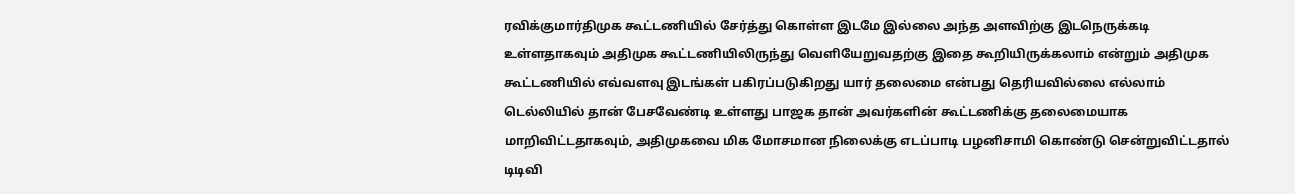ரவிக்குமார்திமுக கூட்டணியில் சேர்த்து கொள்ள இடமே இல்லை அந்த அளவிற்கு இடநெருக்கடி உள்ளதாகவும் அதிமுக கூட்டணியிலிருந்து வெளியேறுவதற்கு இதை கூறியிருக்கலாம் என்றும் அதிமுக கூட்டணியில் எவ்வளவு இடங்கள் பகிரப்படுகிறது யார் தலைமை என்பது தெரியவில்லை எல்லாம் டெல்லியில் தான் பேசவேண்டி உள்ளது பாஜக தான் அவர்களின் கூட்டணிக்கு தலைமையாக மாறிவிட்டதாகவும், அதிமுகவை மிக மோசமான நிலைக்கு எடப்பாடி பழனிசாமி கொண்டு சென்றுவிட்டதால் டிடிவி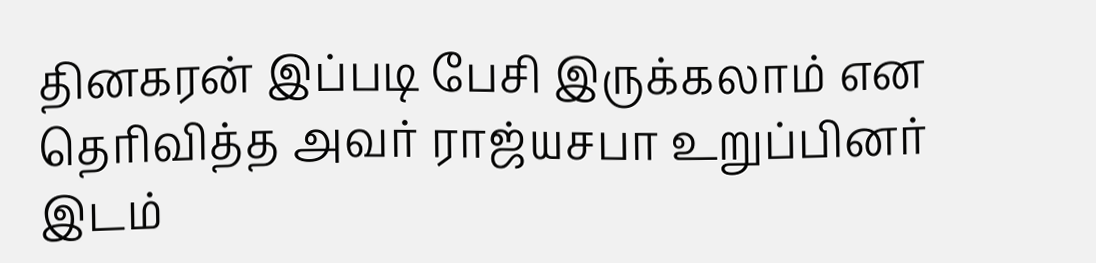தினகரன் இப்படி பேசி இருக்கலாம் என தெரிவித்த அவர் ராஜ்யசபா உறுப்பினர் இடம்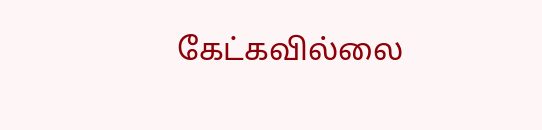கேட்கவில்லை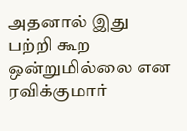அதனால் இது பற்றி கூற ஒன்றுமில்லை என ரவிக்குமார்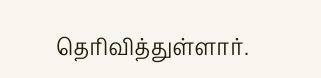தெரிவித்துள்ளார்.